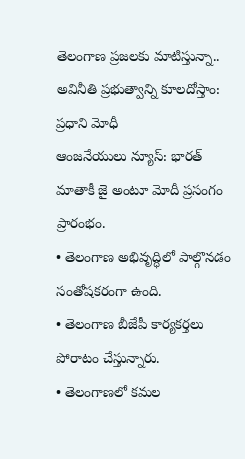తెలంగాణ ప్రజలకు మాటిస్తున్నా.. అవినీతి ప్రభుత్వాన్ని కూలదోస్తాం: ప్రధాని మోధీ
ఆంజనేయులు న్యూస్: భారత్ మాతాకీ జై అంటూ మోదీ ప్రసంగం ప్రారంభం.
• తెలంగాణ అభివృద్ధిలో పాల్గొనడం సంతోషకరంగా ఉంది.
• తెలంగాణ బీజేపీ కార్యకర్తలు పోరాటం చేస్తున్నారు.
• తెలంగాణలో కమల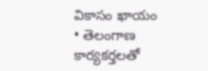వికాసం ఖాయం
• తెలంగాణ కార్యకర్తలతో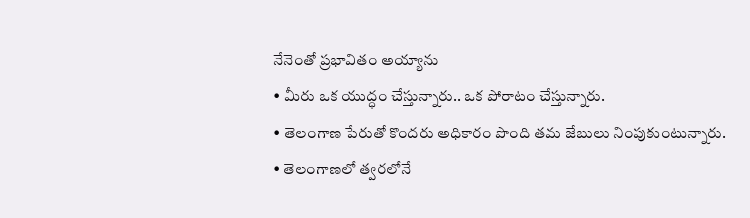నేనెంతో ప్రభావితం అయ్యాను
• మీరు ఒక యుద్ధం చేస్తున్నారు.. ఒక పోరాటం చేస్తున్నారు.
• తెలంగాణ పేరుతో కొందరు అధికారం పొంది తమ జేబులు నింపుకుంటున్నారు.
• తెలంగాణలో త్వరలోనే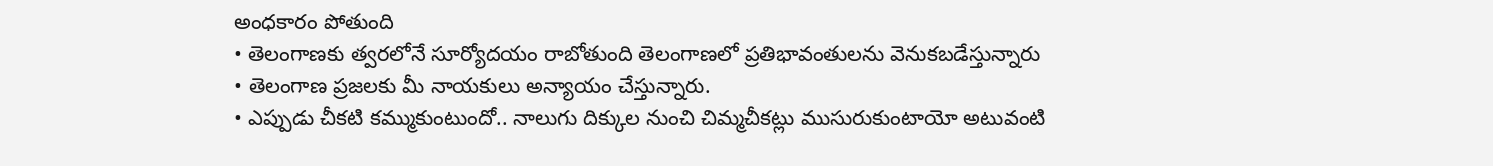అంధకారం పోతుంది
• తెలంగాణకు త్వరలోనే సూర్యోదయం రాబోతుంది తెలంగాణలో ప్రతిభావంతులను వెనుకబడేస్తున్నారు
• తెలంగాణ ప్రజలకు మీ నాయకులు అన్యాయం చేస్తున్నారు.
• ఎప్పుడు చీకటి కమ్ముకుంటుందో.. నాలుగు దిక్కుల నుంచి చిమ్మచీకట్లు ముసురుకుంటాయో అటువంటి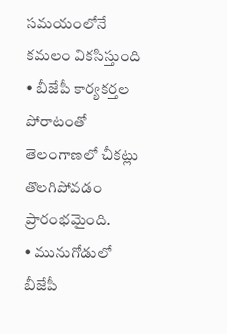సమయంలోనే కమలం వికసిస్తుంది
• బీజేపీ కార్యకర్తల పోరాటంతో తెలంగాణలో చీకట్లు తొలగిపోవడం ప్రారంభమైంది.
• మునుగోడులో బీజేపీ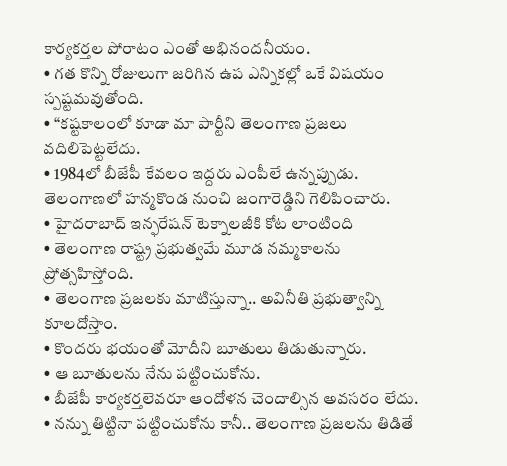కార్యకర్తల పోరాటం ఎంతో అభినందనీయం.
• గత కొన్ని రోజులుగా జరిగిన ఉప ఎన్నికల్లో ఒకే విషయం స్పష్టమవుతోంది.
• “కష్టకాలంలో కూడా మా పార్టీని తెలంగాణ ప్రజలు వదిలిపెట్టలేదు.
• 1984లో బీజేపీ కేవలం ఇద్దరు ఎంపీలే ఉన్నప్పుడు. తెలంగాణలో హన్మకొండ నుంచి జంగారెడ్డిని గెలిపించారు.
• హైదరాబాద్ ఇన్ఫరేషన్ టెక్నాలజీకి కోట లాంటింది
• తెలంగాణ రాష్ట్ర ప్రభుత్వమే మూడ నమ్మకాలను ప్రోత్సహిస్తోంది.
• తెలంగాణ ప్రజలకు మాటిస్తున్నా.. అవినీతి ప్రభుత్వాన్ని కూలదోస్తాం.
• కొందరు భయంతో మోదీని బూతులు తిడుతున్నారు.
• ఆ బూతులను నేను పట్టించుకోను.
• బీజేపీ కార్యకర్తలెవరూ ఆందోళన చెందాల్సిన అవసరం లేదు.
• నన్ను తిట్టినా పట్టించుకోను కానీ.. తెలంగాణ ప్రజలను తిడితే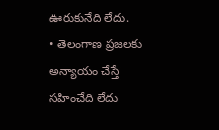ఊరుకునేది లేదు.
• తెలంగాణ ప్రజలకు అన్యాయం చేస్తే సహించేది లేదు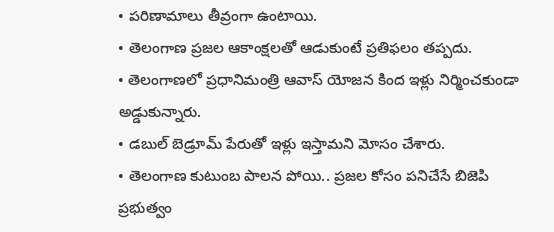• పరిణామాలు తీవ్రంగా ఉంటాయి.
• తెలంగాణ ప్రజల ఆకాంక్షలతో ఆడుకుంటే ప్రతిఫలం తప్పదు.
• తెలంగాణలో ప్రధానిమంత్రి ఆవాస్ యోజన కింద ఇళ్లు నిర్మించకుండా అడ్డుకున్నారు.
• డబుల్ బెడ్రూమ్ పేరుతో ఇళ్లు ఇస్తామని మోసం చేశారు.
• తెలంగాణ కుటుంబ పాలన పోయి.. ప్రజల కోసం పనిచేసే బిజెపి ప్రభుత్వం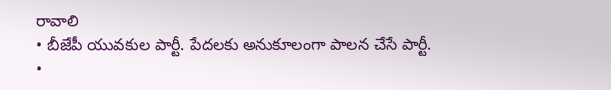రావాలి
• బీజేపీ యువకుల పార్టీ. పేదలకు అనుకూలంగా పాలన చేసే పార్టీ.
•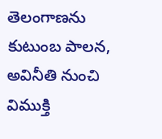తెలంగాణను కుటుంబ పాలన, అవినీతి నుంచి విముక్తి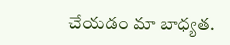చేయడం మా బాధ్యత.